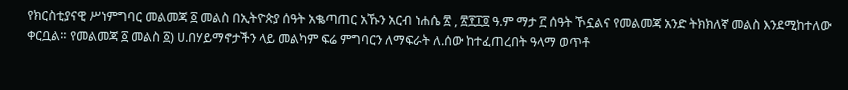የክርስቲያናዊ ሥነምግባር መልመጃ ፩ መልስ በኢትዮጵያ ሰዓት አቈጣጠር አኹን አርብ ነሐሴ ፳ , ፳፻፲፬ ዓ.ም ማታ ፫ ሰዓት ኾኗልና የመልመጃ አንድ ትክክለኛ መልስ እንደሚከተለው ቀርቧል። የመልመጃ ፩ መልስ ፩) ሀ.በሃይማኖታችን ላይ መልካም ፍሬ ምግባርን ለማፍራት ለ.ሰው ከተፈጠረበት ዓላማ ወጥቶ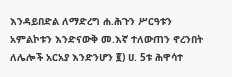እንዳይበድል ለማድረግ ሐ.ሕጉን ሥርዓቱን አምልኮቱን እንድናውቅ መ.እኛ ተለውጠን ኖረንበት ለሌሎች አርአያ እንድንሆን ፪) ሀ. 5ቱ ሕዋሳተ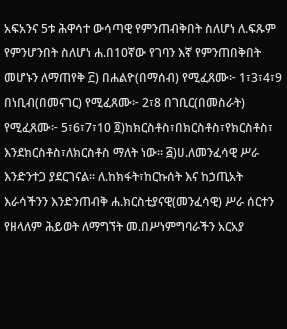አፍአንና 5ቱ ሕዋሳተ ውሳጣዊ የምንጠብቅበት ስለሆነ ለ.ፍጹም የምንሆንበት ስለሆነ ሐ.በ10ኛው የገባን እኛ የምንጠበቅበት መሆኑን ለማጠየቅ ፫) በሐልዮ(በማሰብ) የሚፈጸሙ፦ 1፣3፣4፣9 በነቢብ(በመናገር) የሚፈጸሙ፦ 2፣8 በገቢር(በመስራት) የሚፈጸሙ፦ 5፣6፣7፣10 ፬)ከክርስቶስ፣በክርስቶስ፣የክርስቶስ፣ እንደክርስቶስ፣ለክርስቶስ ማለት ነው። ፭)ሀ.ለመንፈሳዊ ሥራ እንድንተጋ ያደርገናል። ለ.ከክፋት፣ከርኩሰት እና ከኃጢአት እራሳችንን እንድንጠብቅ ሐ.ክርስቲያናዊ(መንፈሳዊ) ሥራ ሰርተን የዘላለም ሕይወት ለማግኘት መ.በሥነምግባራችን አርአያ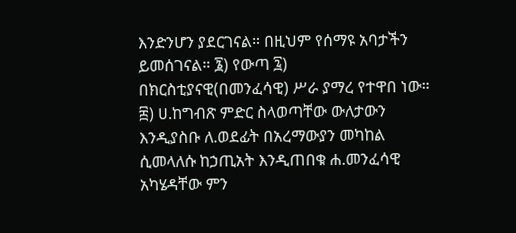እንድንሆን ያደርገናል። በዚህም የሰማዩ አባታችን ይመሰገናል። ፮) የውጣ ፯) በክርስቲያናዊ(በመንፈሳዊ) ሥራ ያማረ የተዋበ ነው። ፰) ሀ.ከግብጽ ምድር ስላወጣቸው ውለታውን እንዲያስቡ ለ.ወደፊት በአረማውያን መካከል ሲመላለሱ ከኃጢአት እንዲጠበቁ ሐ.መንፈሳዊ አካሄዳቸው ምን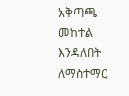አቅጣጫ መከተል እንዳለበት ለማስተማር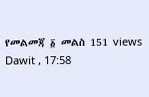የመልመጃ ፩ መልስ 151 views Dawit , 17:58